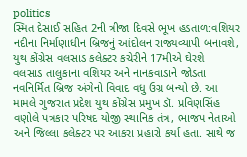politics
સ્મિત દેસાઈ સહિત 2ની ત્રીજા દિવસે ભૂખ હડતાળ:વશિયર નદીના નિર્માણાધીન બ્રિજનું આંદોલન રાજ્યવ્યાપી બનાવશે, યુથ કોંગ્રેસ વલસાડ કલેક્ટર કચેરીને 17મીએ ઘેરશે
વલસાડ તાલુકાના વશિયર અને નાનકવાડાને જોડતા નવનિર્મિત બ્રિજ અંગેનો વિવાદ વધુ ઉગ્ર બન્યો છે. આ મામલે ગુજરાત પ્રદેશ યુથ કોંગ્રેસ પ્રમુખ ડૉ. પ્રવિણસિંહ વણોલે પત્રકાર પરિષદ યોજી સ્થાનિક તંત્ર, ભાજપ નેતાઓ અને જિલ્લા કલેક્ટર પર આકરા પ્રહારો કર્યા હતા. સાથે જ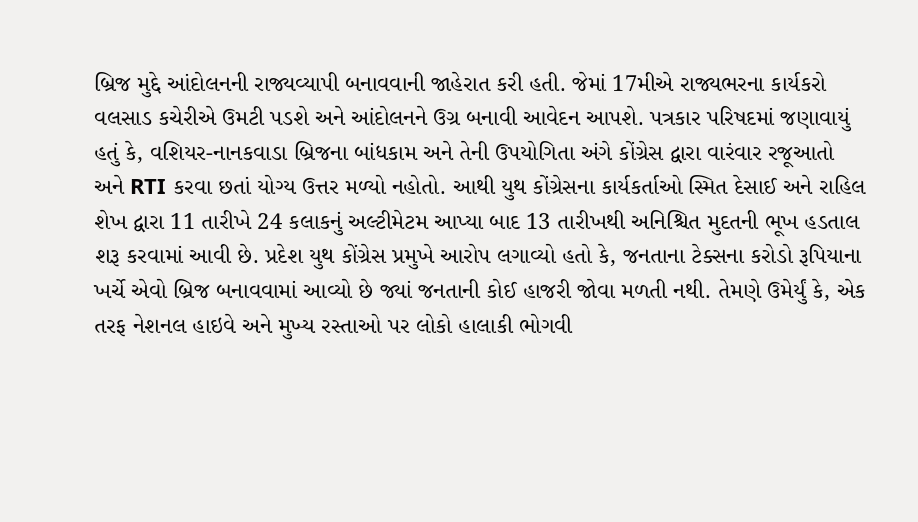બ્રિજ મુદ્દે આંદોલનની રાજ્યવ્યાપી બનાવવાની જાહેરાત કરી હતી. જેમાં 17મીએ રાજ્યભરના કાર્યકરો વલસાડ કચેરીએ ઉમટી પડશે અને આંદોલનને ઉગ્ર બનાવી આવેદન આપશે. પત્રકાર પરિષદમાં જણાવાયું હતું કે, વશિયર-નાનકવાડા બ્રિજના બાંધકામ અને તેની ઉપયોગિતા અંગે કોંગ્રેસ દ્વારા વારંવાર રજૂઆતો અને RTI કરવા છતાં યોગ્ય ઉત્તર મળ્યો નહોતો. આથી યુથ કોંગ્રેસના કાર્યકર્તાઓ સ્મિત દેસાઈ અને રાહિલ શેખ દ્વારા 11 તારીખે 24 કલાકનું અલ્ટીમેટમ આપ્યા બાદ 13 તારીખથી અનિશ્ચિત મુદતની ભૂખ હડતાલ શરૂ કરવામાં આવી છે. પ્રદેશ યુથ કોંગ્રેસ પ્રમુખે આરોપ લગાવ્યો હતો કે, જનતાના ટેક્સના કરોડો રૂપિયાના ખર્ચે એવો બ્રિજ બનાવવામાં આવ્યો છે જ્યાં જનતાની કોઈ હાજરી જોવા મળતી નથી. તેમણે ઉમેર્યું કે, એક તરફ નેશનલ હાઇવે અને મુખ્ય રસ્તાઓ પર લોકો હાલાકી ભોગવી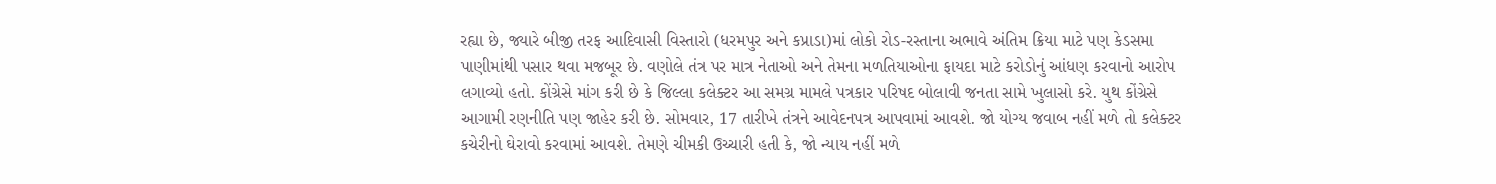રહ્યા છે, જ્યારે બીજી તરફ આદિવાસી વિસ્તારો (ધરમપુર અને કપ્રાડા)માં લોકો રોડ-રસ્તાના અભાવે અંતિમ ક્રિયા માટે પણ કેડસમા પાણીમાંથી પસાર થવા મજબૂર છે. વણોલે તંત્ર પર માત્ર નેતાઓ અને તેમના મળતિયાઓના ફાયદા માટે કરોડોનું આંધણ કરવાનો આરોપ લગાવ્યો હતો. કોંગ્રેસે માંગ કરી છે કે જિલ્લા કલેક્ટર આ સમગ્ર મામલે પત્રકાર પરિષદ બોલાવી જનતા સામે ખુલાસો કરે. યુથ કોંગ્રેસે આગામી રણનીતિ પણ જાહેર કરી છે. સોમવાર, 17 તારીખે તંત્રને આવેદનપત્ર આપવામાં આવશે. જો યોગ્ય જવાબ નહીં મળે તો કલેક્ટર કચેરીનો ઘેરાવો કરવામાં આવશે. તેમણે ચીમકી ઉચ્ચારી હતી કે, જો ન્યાય નહીં મળે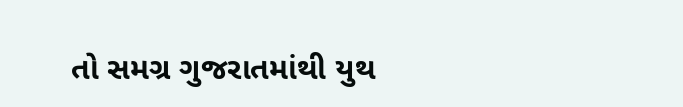તો સમગ્ર ગુજરાતમાંથી યુથ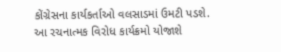કોંગ્રેસના કાર્યકર્તાઓ વલસાડમાં ઉમટી પડશે. આ રચનાત્મક વિરોધ કાર્યક્રમો યોજાશે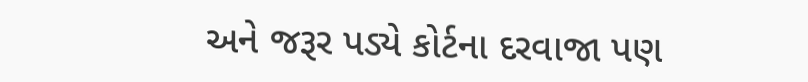અને જરૂર પડ્યે કોર્ટના દરવાજા પણ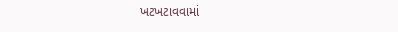ખટખટાવવામાં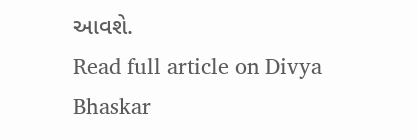આવશે.
Read full article on Divya Bhaskar